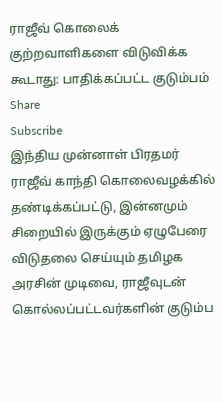ராஜீவ் கொலைக் குற்றவாளிகளை விடுவிக்க கூடாது: பாதிக்கப்பட்ட குடும்பம்
Share
Subscribe
இந்திய முன்னாள் பிரதமர் ராஜீவ் காந்தி கொலைவழக்கில் தண்டிக்கப்பட்டு, இன்னமும் சிறையில் இருக்கும் ஏழுபேரை விடுதலை செய்யும் தமிழக அரசின் முடிவை, ராஜீவுடன் கொல்லப்பட்டவர்களின் குடும்ப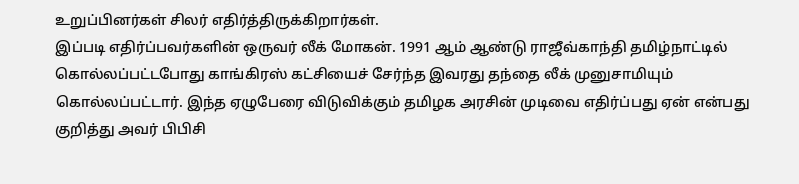உறுப்பினர்கள் சிலர் எதிர்த்திருக்கிறார்கள்.
இப்படி எதிர்ப்பவர்களின் ஒருவர் லீக் மோகன். 1991 ஆம் ஆண்டு ராஜீவ்காந்தி தமிழ்நாட்டில் கொல்லப்பட்டபோது காங்கிரஸ் கட்சியைச் சேர்ந்த இவரது தந்தை லீக் முனுசாமியும் கொல்லப்பட்டார். இந்த ஏழுபேரை விடுவிக்கும் தமிழக அரசின் முடிவை எதிர்ப்பது ஏன் என்பது குறித்து அவர் பிபிசி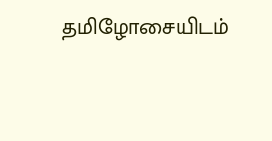தமிழோசையிடம்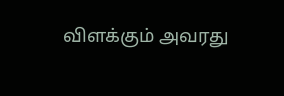விளக்கும் அவரது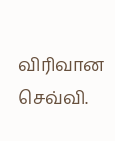விரிவான செவ்வி.